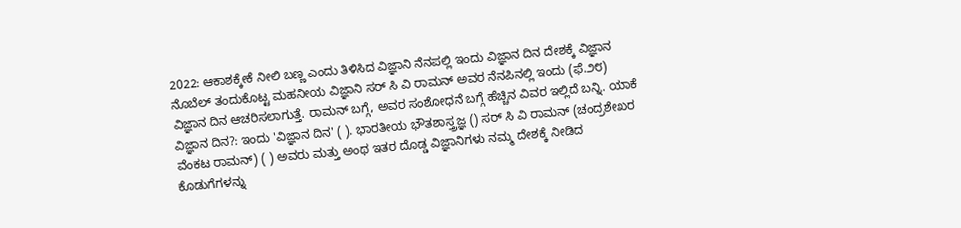2022: ಆಕಾಶಕ್ಕೇಕೆ ನೀಲಿ ಬಣ್ಣ ಎಂದು ತಿಳಿಸಿದ ವಿಜ್ಞಾನಿ ನೆನಪಲ್ಲಿ ಇಂದು ವಿಜ್ಞಾನ ದಿನ ದೇಶಕ್ಕೆ ವಿಜ್ಞಾನ ನೊಬೆಲ್‌ ತಂದುಕೊಟ್ಟ ಮಹನೀಯ ವಿಜ್ಞಾನಿ ಸರ್ ಸಿ ವಿ ರಾಮನ್ ಅವರ ನೆನಪಿನಲ್ಲಿ ಇಂದು (ಫೆ.೨೮) ವಿಜ್ಞಾನ ದಿನ ಆಚರಿಸಲಾಗುತ್ತೆ. ರಾಮನ್ ಬಗ್ಗೆ, ಅವರ ಸಂಶೋಧನೆ ಬಗ್ಗೆ ಹೆಚ್ಚಿನ ವಿವರ ಇಲ್ಲಿದೆ ಬನ್ನಿ. ಯಾಕೆ ವಿಜ್ಞಾನ ದಿನ?: ಇಂದು 'ವಿಜ್ಞಾನ ದಿನ' ( ). ಭಾರತೀಯ ಭೌತಶಾಸ್ತ್ರಜ್ಞ () ಸರ್ ಸಿ ವಿ ರಾಮನ್‌ (ಚಂದ್ರಶೇಖರ ವೆಂಕಟ ರಾಮನ್‌) ( ) ಅವರು ಮತ್ತು ಅಂಥ ಇತರ ದೊಡ್ಡ ವಿಜ್ಞಾನಿಗಳು ನಮ್ಮ ದೇಶಕ್ಕೆ ನೀಡಿದ ಕೊಡುಗೆಗಳನ್ನು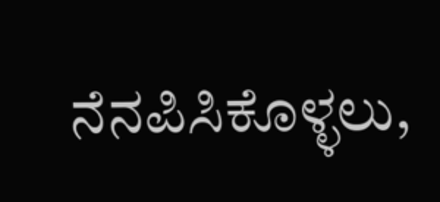ನೆನಪಿಸಿಕೊಳ್ಳಲು,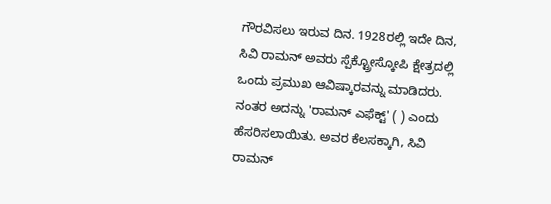ಗೌರವಿಸಲು ಇರುವ ದಿನ. 1928ರಲ್ಲಿ ಇದೇ ದಿನ, ಸಿವಿ ರಾಮನ್‌ ಅವರು ಸ್ಪೆಕ್ಟ್ರೋಸ್ಕೋಪಿ ಕ್ಷೇತ್ರದಲ್ಲಿ ಒಂದು ಪ್ರಮುಖ ಆವಿಷ್ಕಾರವನ್ನು ಮಾಡಿದರು. ನಂತರ ಅದನ್ನು 'ರಾಮನ್ ಎಫೆಕ್ಟ್' ( ) ಎಂದು ಹೆಸರಿಸಲಾಯಿತು. ಅವರ ಕೆಲಸಕ್ಕಾಗಿ, ಸಿವಿ ರಾಮನ್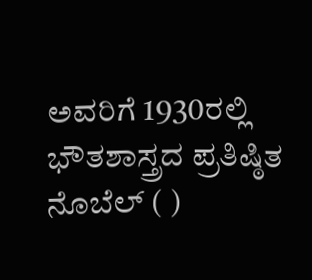ಅವರಿಗೆ 1930ರಲ್ಲಿ ಭೌತಶಾಸ್ತ್ರದ ಪ್ರತಿಷ್ಠಿತ ನೊಬೆಲ್ ( )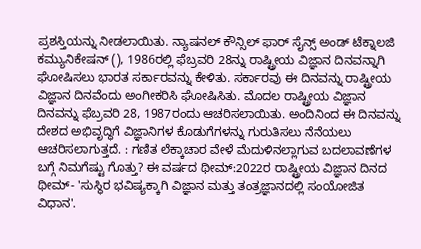ಪ್ರಶಸ್ತಿಯನ್ನು ನೀಡಲಾಯಿತು. ನ್ಯಾಷನಲ್ ಕೌನ್ಸಿಲ್ ಫಾರ್ ಸೈನ್ಸ್ ಅಂಡ್ ಟೆಕ್ನಾಲಜಿ ಕಮ್ಯುನಿಕೇಷನ್ (), 1986ರಲ್ಲಿ ಫೆಬ್ರವರಿ 28ನ್ನು ರಾಷ್ಟ್ರೀಯ ವಿಜ್ಞಾನ ದಿನವನ್ನಾಗಿ ಘೋಷಿಸಲು ಭಾರತ ಸರ್ಕಾರವನ್ನು ಕೇಳಿತು. ಸರ್ಕಾರವು ಈ ದಿನವನ್ನು ರಾಷ್ಟ್ರೀಯ ವಿಜ್ಞಾನ ದಿನವೆಂದು ಅಂಗೀಕರಿಸಿ ಘೋಷಿಸಿತು. ಮೊದಲ ರಾಷ್ಟ್ರೀಯ ವಿಜ್ಞಾನ ದಿನವನ್ನು ಫೆಬ್ರವರಿ 28, 1987ರಂದು ಆಚರಿಸಲಾಯಿತು. ಅಂದಿನಿಂದ ಈ ದಿನವನ್ನು ದೇಶದ ಅಭಿವೃದ್ಧಿಗೆ ವಿಜ್ಞಾನಿಗಳ ಕೊಡುಗೆಗಳನ್ನು ಗುರುತಿಸಲು ನೆನೆಯಲು ಆಚರಿಸಲಾಗುತ್ತದೆ. : ಗಣಿತ ಲೆಕ್ಕಾಚಾರ ವೇಳೆ ಮೆದುಳಿನಲ್ಲಾಗುವ ಬದಲಾವಣೆಗಳ ಬಗ್ಗೆ ನಿಮಗೆಷ್ಟು ಗೊತ್ತು? ಈ ವರ್ಷದ ಥೀಮ್‌:2022ರ ರಾಷ್ಟ್ರೀಯ ವಿಜ್ಞಾನ ದಿನದ ಥೀಮ್- 'ಸುಸ್ಥಿರ ಭವಿಷ್ಯಕ್ಕಾಗಿ ವಿಜ್ಞಾನ ಮತ್ತು ತಂತ್ರಜ್ಞಾನದಲ್ಲಿ ಸಂಯೋಜಿತ ವಿಧಾನ'.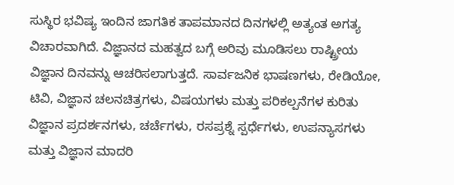ಸುಸ್ಥಿರ ಭವಿಷ್ಯ ಇಂದಿನ ಜಾಗತಿಕ ತಾಪಮಾನದ ದಿನಗಳಲ್ಲಿ ಅತ್ಯಂತ ಅಗತ್ಯ ವಿಚಾರವಾಗಿದೆ. ವಿಜ್ಞಾನದ ಮಹತ್ವದ ಬಗ್ಗೆ ಅರಿವು ಮೂಡಿಸಲು ರಾಷ್ಟ್ರೀಯ ವಿಜ್ಞಾನ ದಿನವನ್ನು ಆಚರಿಸಲಾಗುತ್ತದೆ. ಸಾರ್ವಜನಿಕ ಭಾಷಣಗಳು, ರೇಡಿಯೋ, ಟಿವಿ, ವಿಜ್ಞಾನ ಚಲನಚಿತ್ರಗಳು, ವಿಷಯಗಳು ಮತ್ತು ಪರಿಕಲ್ಪನೆಗಳ ಕುರಿತು ವಿಜ್ಞಾನ ಪ್ರದರ್ಶನಗಳು, ಚರ್ಚೆಗಳು, ರಸಪ್ರಶ್ನೆ ಸ್ಪರ್ಧೆಗಳು, ಉಪನ್ಯಾಸಗಳು ಮತ್ತು ವಿಜ್ಞಾನ ಮಾದರಿ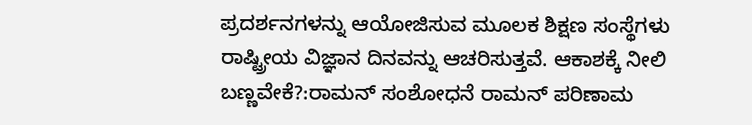ಪ್ರದರ್ಶನಗಳನ್ನು ಆಯೋಜಿಸುವ ಮೂಲಕ ಶಿಕ್ಷಣ ಸಂಸ್ಥೆಗಳು ರಾಷ್ಟ್ರೀಯ ವಿಜ್ಞಾನ ದಿನವನ್ನು ಆಚರಿಸುತ್ತವೆ. ಆಕಾಶಕ್ಕೆ ನೀಲಿ ಬಣ್ಣವೇಕೆ?:ರಾಮನ್ ಸಂಶೋಧನೆ ರಾಮನ್ ಪರಿಣಾಮ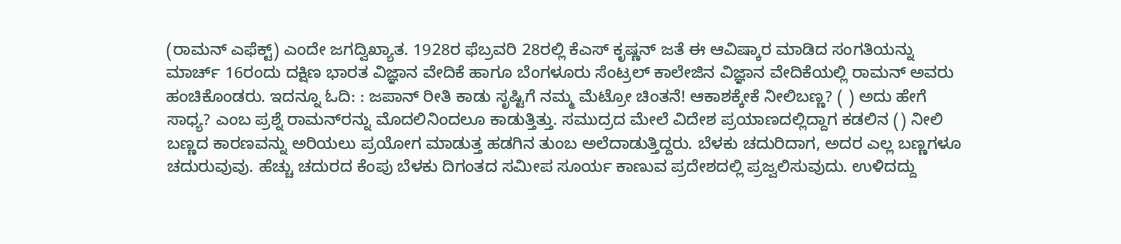(ರಾಮನ್ ಎಫೆಕ್ಟ್) ಎಂದೇ ಜಗದ್ವಿಖ್ಯಾತ. 1928ರ ಫೆಬ್ರವರಿ 28ರಲ್ಲಿ ಕೆಎಸ್ ಕೃಷ್ಣನ್ ಜತೆ ಈ ಆವಿಷ್ಕಾರ ಮಾಡಿದ ಸಂಗತಿಯನ್ನು ಮಾರ್ಚ್ 16ರಂದು ದಕ್ಷಿಣ ಭಾರತ ವಿಜ್ಞಾನ ವೇದಿಕೆ ಹಾಗೂ ಬೆಂಗಳೂರು ಸೆಂಟ್ರಲ್ ಕಾಲೇಜಿನ ವಿಜ್ಞಾನ ವೇದಿಕೆಯಲ್ಲಿ ರಾಮನ್‌ ಅವರು ಹಂಚಿಕೊಂಡರು. ಇದನ್ನೂ ಓದಿ: : ಜಪಾನ್‌ ರೀತಿ ಕಾಡು ಸೃಷ್ಟಿಗೆ ನಮ್ಮ ಮೆಟ್ರೋ ಚಿಂತನೆ! ಆಕಾಶಕ್ಕೇಕೆ ನೀಲಿಬಣ್ಣ? ( ) ಅದು ಹೇಗೆ ಸಾಧ್ಯ? ಎಂಬ ಪ್ರಶ್ನೆ ರಾಮನ್‌ರನ್ನು ಮೊದಲಿನಿಂದಲೂ ಕಾಡುತ್ತಿತ್ತು. ಸಮುದ್ರದ ಮೇಲೆ ವಿದೇಶ ಪ್ರಯಾಣದಲ್ಲಿದ್ದಾಗ ಕಡಲಿನ () ನೀಲಿ ಬಣ್ಣದ ಕಾರಣವನ್ನು ಅರಿಯಲು ಪ್ರಯೋಗ ಮಾಡುತ್ತ ಹಡಗಿನ ತುಂಬ ಅಲೆದಾಡುತ್ತಿದ್ದರು. ಬೆಳಕು ಚದುರಿದಾಗ, ಅದರ ಎಲ್ಲ ಬಣ್ಣಗಳೂ ಚದುರುವುವು. ಹೆಚ್ಚು ಚದುರದ ಕೆಂಪು ಬೆಳಕು ದಿಗಂತದ ಸಮೀಪ ಸೂರ್ಯ ಕಾಣುವ ಪ್ರದೇಶದಲ್ಲಿ ಪ್ರಜ್ವಲಿಸುವುದು. ಉಳಿದದ್ದು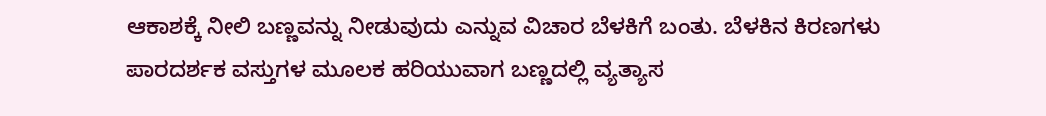ಆಕಾಶಕ್ಕೆ ನೀಲಿ ಬಣ್ಣವನ್ನು ನೀಡುವುದು ಎನ್ನುವ ವಿಚಾರ ಬೆಳಕಿಗೆ ಬಂತು. ಬೆಳಕಿನ ಕಿರಣಗಳು ಪಾರದರ್ಶಕ ವಸ್ತುಗಳ ಮೂಲಕ ಹರಿಯುವಾಗ ಬಣ್ಣದಲ್ಲಿ ವ್ಯತ್ಯಾಸ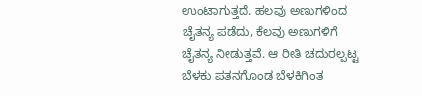ಉಂಟಾಗುತ್ತದೆ. ಹಲವು ಅಣುಗಳಿಂದ ಚೈತನ್ಯ ಪಡೆದು, ಕೆಲವು ಅಣುಗಳಿಗೆ ಚೈತನ್ಯ ನೀಡುತ್ತವೆ. ಆ ರೀತಿ ಚದುರಲ್ಪಟ್ಟ ಬೆಳಕು ಪತನಗೊಂಡ ಬೆಳಕಿಗಿಂತ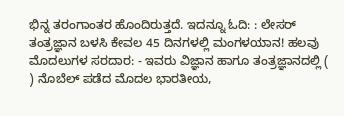ಭಿನ್ನ ತರಂಗಾಂತರ ಹೊಂದಿರುತ್ತದೆ. ಇದನ್ನೂ ಓದಿ: : ಲೇಸರ್‌ ತಂತ್ರಜ್ಞಾನ ಬಳಸಿ ಕೇವಲ 45 ದಿನಗಳಲ್ಲಿ ಮಂಗಳಯಾನ! ಹಲವು ಮೊದಲುಗಳ ಸರದಾರ: - ಇವರು ವಿಜ್ಞಾನ ಹಾಗೂ ತಂತ್ರಜ್ಞಾನದಲ್ಲಿ ( ) ನೊಬೆಲ್‌ ಪಡೆದ ಮೊದಲ ಭಾರತೀಯ,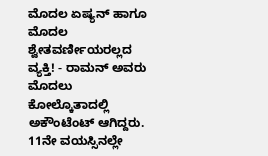ಮೊದಲ ಏಷ್ಯನ್‌ ಹಾಗೂ ಮೊದಲ ಶ್ವೇತವರ್ಣೀಯರಲ್ಲದ ವ್ಯಕ್ತಿ! - ರಾಮನ್ ಅವರು ಮೊದಲು ಕೋಲ್ಕೊತಾದಲ್ಲಿ ಅಕೌಂಟೆಂಟ್‌ ಆಗಿದ್ದರು. 11ನೇ ವಯಸ್ಸಿನಲ್ಲೇ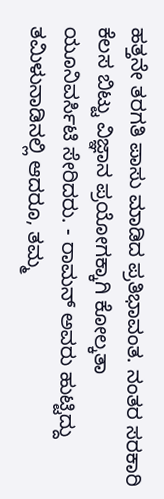ಹತ್ತನೇ ತರಗತಿ ಪಾಸು ಮಾಡಿದ ಪ್ರತಿಭಾವಂತ. ನಂತರ ಸರಕಾರಿ ಕೆಲಸ ಬಿಟ್ಟು ವಿಜ್ಞಾನ ಪ್ರಯೋಗಕ್ಕಾಗಿ ಕೋಲ್ಕತಾ ಯೂನಿವರ್ಸಿಟಿ ಸೇರಿದರು. - ರಾಮನ್‌ ಅವರು ಹುಟ್ಟಿದ್ದು ತಮಿಳುನಾಡಿನಲ್ಲಿ ಆದರೂ, ತಮ್ಮ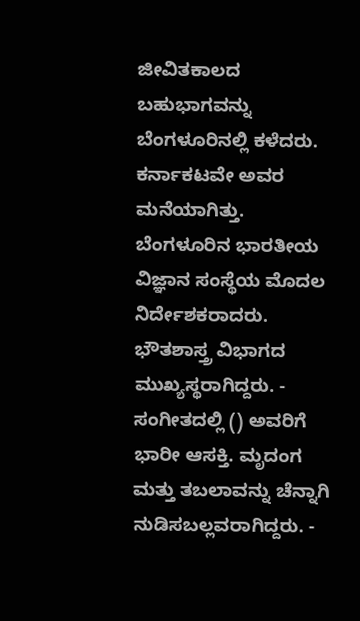ಜೀವಿತಕಾಲದ ಬಹುಭಾಗವನ್ನು ಬೆಂಗಳೂರಿನಲ್ಲಿ ಕಳೆದರು. ಕರ್ನಾಕಟವೇ ಅವರ ಮನೆಯಾಗಿತ್ತು. ಬೆಂಗಳೂರಿನ ಭಾರತೀಯ ವಿಜ್ಞಾನ ಸಂಸ್ಥೆಯ ಮೊದಲ ನಿರ್ದೇಶಕರಾದರು. ಭೌತಶಾಸ್ತ್ರ ವಿಭಾಗದ ಮುಖ್ಯಸ್ಥರಾಗಿದ್ದರು. - ಸಂಗೀತದಲ್ಲಿ () ಅವರಿಗೆ ಭಾರೀ ಆಸಕ್ತಿ. ಮೃದಂಗ ಮತ್ತು ತಬಲಾವನ್ನು ಚೆನ್ನಾಗಿ ನುಡಿಸಬಲ್ಲವರಾಗಿದ್ದರು. -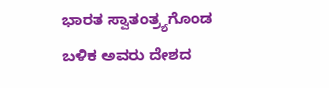ಭಾರತ ಸ್ವಾತಂತ್ರ್ಯಗೊಂಡ ಬಳಿಕ ಅವರು ದೇಶದ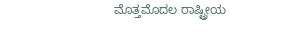ಮೊತ್ತಮೊದಲ ರಾಷ್ಟ್ರೀಯ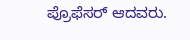ಪ್ರೊಫೆಸರ್‌ ಆದವರು.